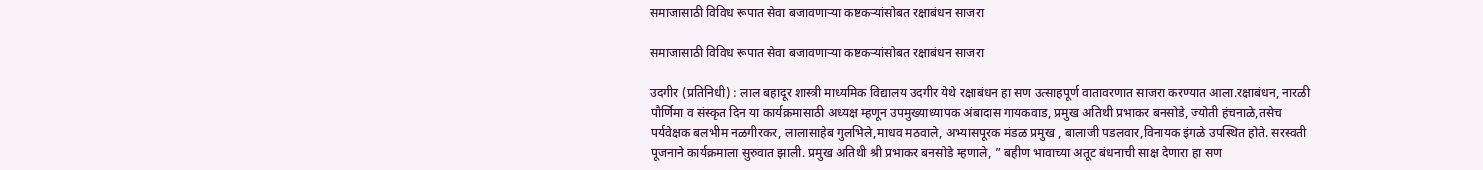समाजासाठी विविध रूपात सेवा बजावणाऱ्या कष्टकऱ्यांसोबत रक्षाबंधन साजरा

समाजासाठी विविध रूपात सेवा बजावणाऱ्या कष्टकऱ्यांसोबत रक्षाबंधन साजरा

उदगीर (प्रतिनिधी) : लाल बहादूर शास्त्री माध्यमिक विद्यालय उदगीर येथे रक्षाबंधन हा सण उत्साहपूर्ण वातावरणात साजरा करण्यात आला.रक्षाबंधन, नारळी पौर्णिमा व संस्कृत दिन या कार्यक्रमासाठी अध्यक्ष म्हणून उपमुख्याध्यापक अंबादास गायकवाड, प्रमुख अतिथी प्रभाकर बनसोडे, ज्योती हंचनाळे,तसेच पर्यवेक्षक बलभीम नळगीरकर, लालासाहेब गुलभिले,माधव मठवाले, अभ्यासपूरक मंडळ प्रमुख , बालाजी पडलवार,विनायक इंगळे उपस्थित होते. सरस्वती पूजनाने कार्यक्रमाला सुरुवात झाली. प्रमुख अतिथी श्री प्रभाकर बनसोडे म्हणाले, ” बहीण भावाच्या अतूट बंधनाची साक्ष देणारा हा सण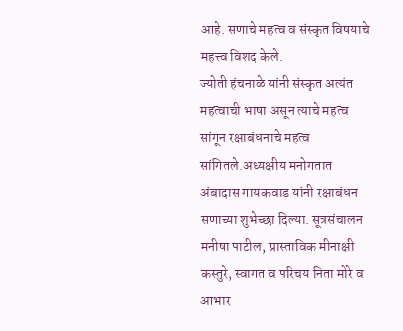आहे. सणाचे महत्व व संस्कृत विषयाचे महत्त्व विशद केले.
ज्योती हंचनाळे यांनी संस्कृत अत्यंत महत्वाची भाषा असून त्याचे महत्व सांगून रक्षाबंधनाचे महत्व सांगितले.अध्यक्षीय मनोगतात अंबादास गायकवाड यांनी रक्षाबंधन सणाच्या शुभेच्छा दिल्या. सूत्रसंचालन मनीषा पाटील, प्रास्ताविक मीनाक्षी कस्तुरे, स्वागत व परिचय निता मोरे व आभार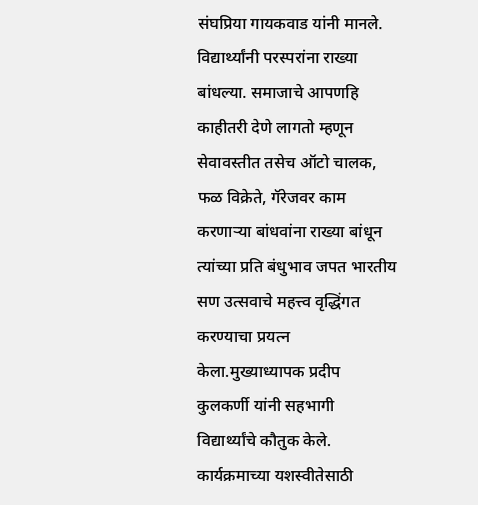संघप्रिया गायकवाड यांनी मानले. विद्यार्थ्यांनी परस्परांना राख्या बांधल्या. समाजाचे आपणहि काहीतरी देणे लागतो म्हणून सेवावस्तीत तसेच ऑटो चालक, फळ विक्रेते, गॅरेजवर काम करणाऱ्या बांधवांना राख्या बांधून त्यांच्या प्रति बंधुभाव जपत भारतीय सण उत्सवाचे महत्त्व वृद्धिंगत करण्याचा प्रयत्न केला.मुख्याध्यापक प्रदीप कुलकर्णी यांनी सहभागी विद्यार्थ्यांचे कौतुक केले.
कार्यक्रमाच्या यशस्वीतेसाठी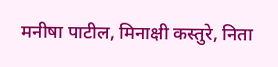मनीषा पाटील, मिनाक्षी कस्तुरे, निता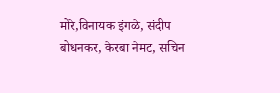मोरे,विनायक इंगळे, संदीप बोधनकर, केरबा नेमट, सचिन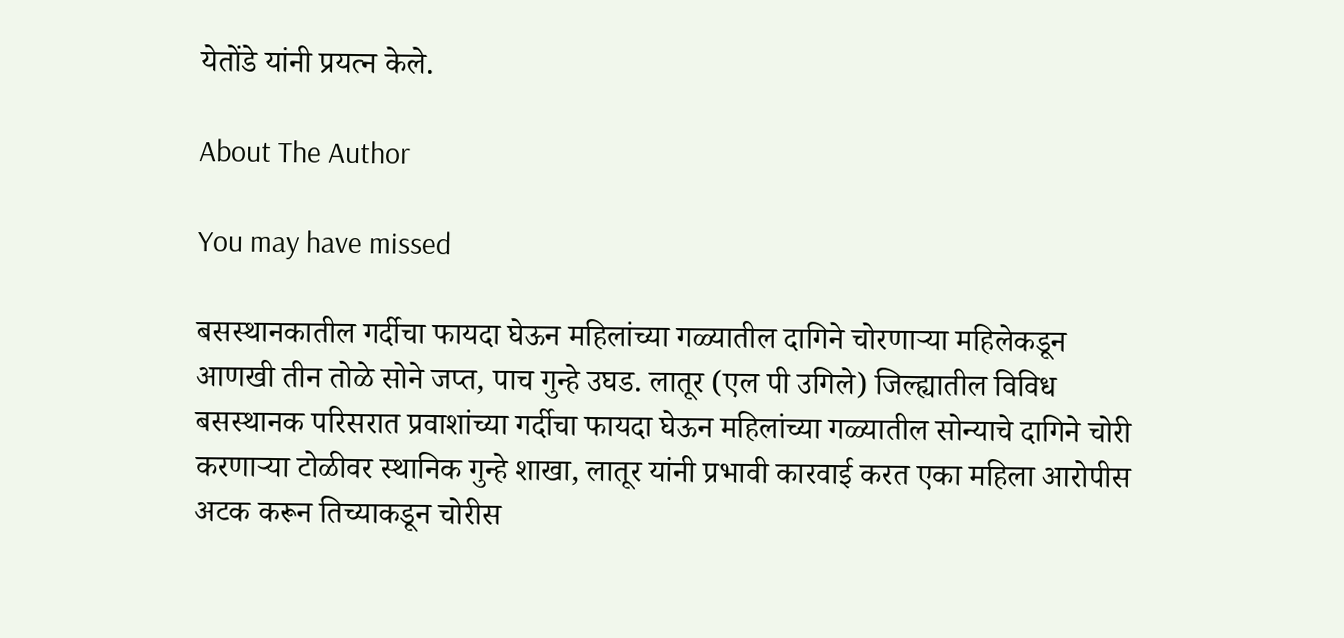येतोंडे यांनी प्रयत्न केले.

About The Author

You may have missed

बसस्थानकातील गर्दीचा फायदा घेऊन महिलांच्या गळ्यातील दागिने चोरणाऱ्या महिलेकडून आणखी तीन तोळे सोने जप्त, पाच गुन्हे उघड. लातूर (एल पी उगिले) जिल्ह्यातील विविध बसस्थानक परिसरात प्रवाशांच्या गर्दीचा फायदा घेऊन महिलांच्या गळ्यातील सोन्याचे दागिने चोरी करणाऱ्या टोळीवर स्थानिक गुन्हे शाखा, लातूर यांनी प्रभावी कारवाई करत एका महिला आरोपीस अटक करून तिच्याकडून चोरीस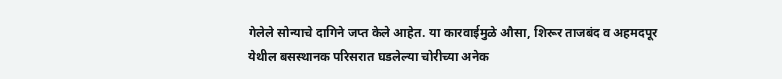गेलेले सोन्याचे दागिने जप्त केले आहेत. या कारवाईमुळे औसा, शिरूर ताजबंद व अहमदपूर येथील बसस्थानक परिसरात घडलेल्या चोरीच्या अनेक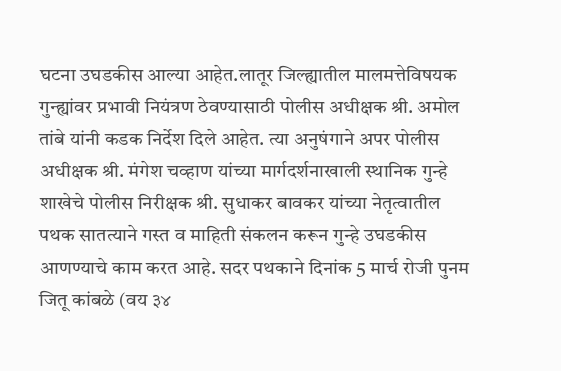घटना उघडकीस आल्या आहेत.लातूर जिल्ह्यातील मालमत्तेविषयक गुन्ह्यांवर प्रभावी नियंत्रण ठेवण्यासाठी पोलीस अधीक्षक श्री. अमोल तांबे यांनी कडक निर्देश दिले आहेत. त्या अनुषंगाने अपर पोलीस अधीक्षक श्री. मंगेश चव्हाण यांच्या मार्गदर्शनाखाली स्थानिक गुन्हे शाखेचे पोलीस निरीक्षक श्री. सुधाकर बावकर यांच्या नेतृत्वातील पथक सातत्याने गस्त व माहिती संकलन करून गुन्हे उघडकीस आणण्याचे काम करत आहे. सदर पथकाने दिनांक 5 मार्च रोजी पुनम जितू कांबळे (वय ३४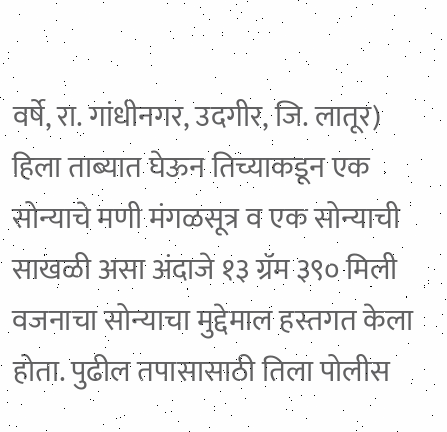वर्षे, रा. गांधीनगर, उदगीर, जि. लातूर) हिला ताब्यात घेऊन तिच्याकडून एक सोन्याचे मणी मंगळसूत्र व एक सोन्याची साखळी असा अंदाजे १३ ग्रॅम ३९० मिली वजनाचा सोन्याचा मुद्देमाल हस्तगत केला होता. पुढील तपासासाठी तिला पोलीस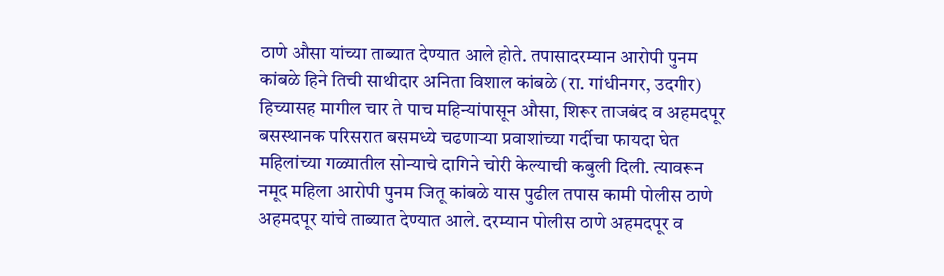ठाणे औसा यांच्या ताब्यात देण्यात आले होते. तपासादरम्यान आरोपी पुनम कांबळे हिने तिची साथीदार अनिता विशाल कांबळे (रा. गांधीनगर, उदगीर) हिच्यासह मागील चार ते पाच महिन्यांपासून औसा, शिरूर ताजबंद व अहमदपूर बसस्थानक परिसरात बसमध्ये चढणाऱ्या प्रवाशांच्या गर्दीचा फायदा घेत महिलांच्या गळ्यातील सोन्याचे दागिने चोरी केल्याची कबुली दिली. त्यावरून नमूद महिला आरोपी पुनम जितू कांबळे यास पुढील तपास कामी पोलीस ठाणे अहमदपूर यांचे ताब्यात देण्यात आले. दरम्यान पोलीस ठाणे अहमदपूर व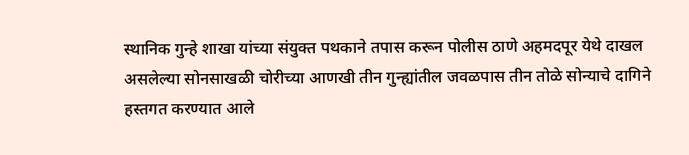स्थानिक गुन्हे शाखा यांच्या संयुक्त पथकाने तपास करून पोलीस ठाणे अहमदपूर येथे दाखल असलेल्या सोनसाखळी चोरीच्या आणखी तीन गुन्ह्यांतील जवळपास तीन तोळे सोन्याचे दागिने हस्तगत करण्यात आले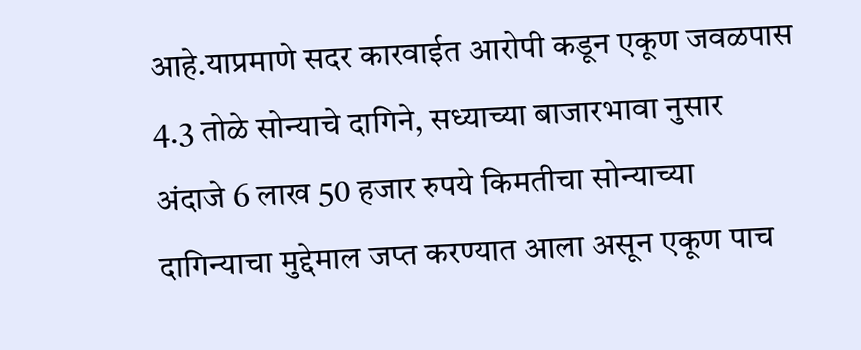आहे.याप्रमाणे सदर कारवाईत आरोपी कडून एकूण जवळपास 4.3 तोळे सोन्याचे दागिने, सध्याच्या बाजारभावा नुसार अंदाजे 6 लाख 50 हजार रुपये किमतीचा सोन्याच्या दागिन्याचा मुद्देमाल जप्त करण्यात आला असून एकूण पाच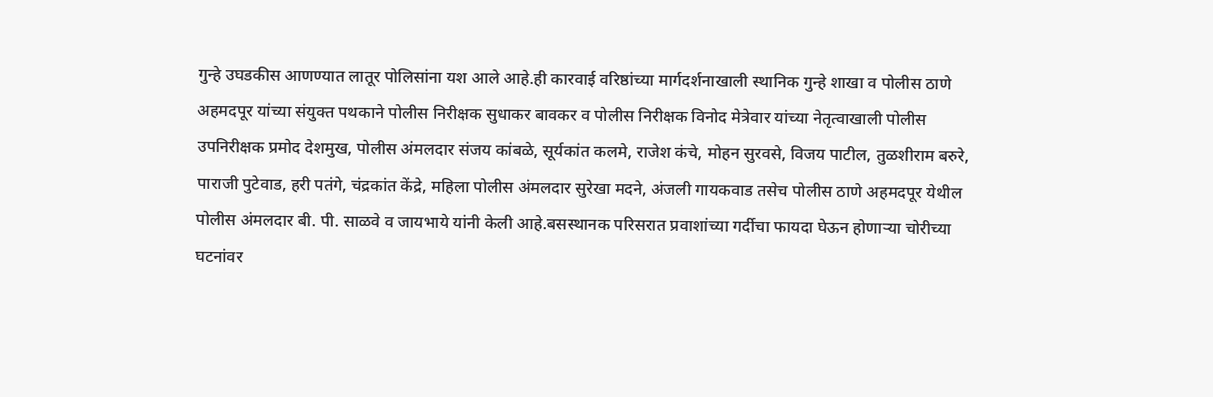गुन्हे उघडकीस आणण्यात लातूर पोलिसांना यश आले आहे.ही कारवाई वरिष्ठांच्या मार्गदर्शनाखाली स्थानिक गुन्हे शाखा व पोलीस ठाणे अहमदपूर यांच्या संयुक्त पथकाने पोलीस निरीक्षक सुधाकर बावकर व पोलीस निरीक्षक विनोद मेत्रेवार यांच्या नेतृत्वाखाली पोलीस उपनिरीक्षक प्रमोद देशमुख, पोलीस अंमलदार संजय कांबळे, सूर्यकांत कलमे, राजेश कंचे, मोहन सुरवसे, विजय पाटील, तुळशीराम बरुरे, पाराजी पुटेवाड, हरी पतंगे, चंद्रकांत केंद्रे, महिला पोलीस अंमलदार सुरेखा मदने, अंजली गायकवाड तसेच पोलीस ठाणे अहमदपूर येथील पोलीस अंमलदार बी. पी. साळवे व जायभाये यांनी केली आहे.बसस्थानक परिसरात प्रवाशांच्या गर्दीचा फायदा घेऊन होणाऱ्या चोरीच्या घटनांवर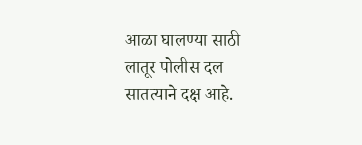आळा घालण्या साठी लातूर पोलीस दल सातत्याने दक्ष आहे.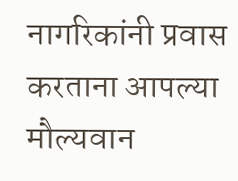नागरिकांनी प्रवास करताना आपल्या मौल्यवान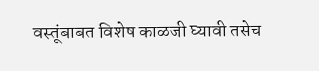वस्तूंबाबत विशेष काळजी घ्यावी तसेच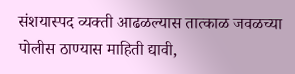संशयास्पद व्यक्ती आढळल्यास तात्काळ जवळच्या पोलीस ठाण्यास माहिती द्यावी,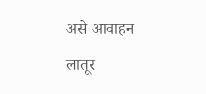असे आवाहन लातूर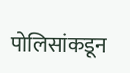पोलिसांकडून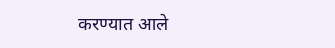करण्यात आले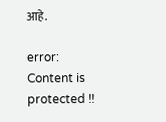आहे.

error: Content is protected !!